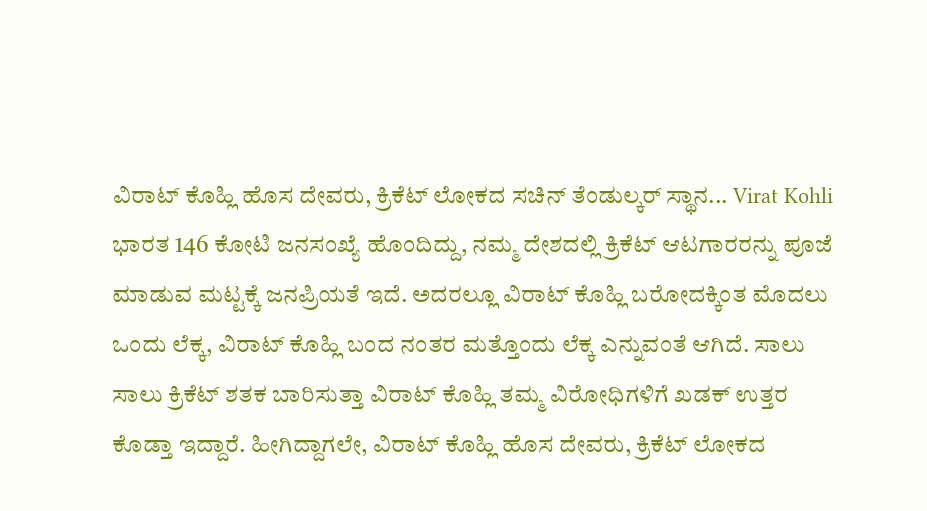ವಿರಾಟ್ ಕೊಹ್ಲಿ ಹೊಸ ದೇವರು, ಕ್ರಿಕೆಟ್ ಲೋಕದ ಸಚಿನ್ ತೆಂಡುಲ್ಕರ್ ಸ್ಥಾನ... Virat Kohli
ಭಾರತ 146 ಕೋಟಿ ಜನಸಂಖ್ಯೆ ಹೊಂದಿದ್ದು, ನಮ್ಮ ದೇಶದಲ್ಲಿ ಕ್ರಿಕೆಟ್ ಆಟಗಾರರನ್ನು ಪೂಜೆ ಮಾಡುವ ಮಟ್ಟಕ್ಕೆ ಜನಪ್ರಿಯತೆ ಇದೆ. ಅದರಲ್ಲೂ ವಿರಾಟ್ ಕೊಹ್ಲಿ ಬರೋದಕ್ಕಿಂತ ಮೊದಲು ಒಂದು ಲೆಕ್ಕ, ವಿರಾಟ್ ಕೊಹ್ಲಿ ಬಂದ ನಂತರ ಮತ್ತೊಂದು ಲೆಕ್ಕ ಎನ್ನುವಂತೆ ಆಗಿದೆ. ಸಾಲು ಸಾಲು ಕ್ರಿಕೆಟ್ ಶತಕ ಬಾರಿಸುತ್ತಾ ವಿರಾಟ್ ಕೊಹ್ಲಿ ತಮ್ಮ ವಿರೋಧಿಗಳಿಗೆ ಖಡಕ್ ಉತ್ತರ ಕೊಡ್ತಾ ಇದ್ದಾರೆ. ಹೀಗಿದ್ದಾಗಲೇ, ವಿರಾಟ್ ಕೊಹ್ಲಿ ಹೊಸ ದೇವರು, ಕ್ರಿಕೆಟ್ ಲೋಕದ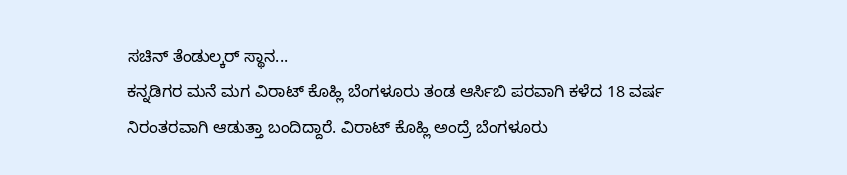ಸಚಿನ್ ತೆಂಡುಲ್ಕರ್ ಸ್ಥಾನ...
ಕನ್ನಡಿಗರ ಮನೆ ಮಗ ವಿರಾಟ್ ಕೊಹ್ಲಿ ಬೆಂಗಳೂರು ತಂಡ ಆರ್ಸಿಬಿ ಪರವಾಗಿ ಕಳೆದ 18 ವರ್ಷ ನಿರಂತರವಾಗಿ ಆಡುತ್ತಾ ಬಂದಿದ್ದಾರೆ. ವಿರಾಟ್ ಕೊಹ್ಲಿ ಅಂದ್ರೆ ಬೆಂಗಳೂರು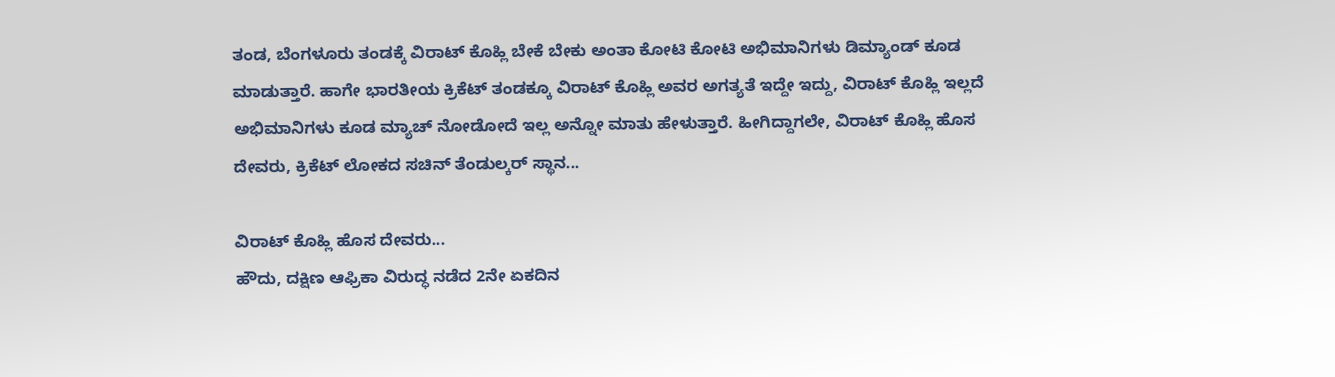ತಂಡ, ಬೆಂಗಳೂರು ತಂಡಕ್ಕೆ ವಿರಾಟ್ ಕೊಹ್ಲಿ ಬೇಕೆ ಬೇಕು ಅಂತಾ ಕೋಟಿ ಕೋಟಿ ಅಭಿಮಾನಿಗಳು ಡಿಮ್ಯಾಂಡ್ ಕೂಡ ಮಾಡುತ್ತಾರೆ. ಹಾಗೇ ಭಾರತೀಯ ಕ್ರಿಕೆಟ್ ತಂಡಕ್ಕೂ ವಿರಾಟ್ ಕೊಹ್ಲಿ ಅವರ ಅಗತ್ಯತೆ ಇದ್ದೇ ಇದ್ದು, ವಿರಾಟ್ ಕೊಹ್ಲಿ ಇಲ್ಲದೆ ಅಭಿಮಾನಿಗಳು ಕೂಡ ಮ್ಯಾಚ್ ನೋಡೋದೆ ಇಲ್ಲ ಅನ್ನೋ ಮಾತು ಹೇಳುತ್ತಾರೆ. ಹೀಗಿದ್ದಾಗಲೇ, ವಿರಾಟ್ ಕೊಹ್ಲಿ ಹೊಸ ದೇವರು, ಕ್ರಿಕೆಟ್ ಲೋಕದ ಸಚಿನ್ ತೆಂಡುಲ್ಕರ್ ಸ್ಥಾನ...

ವಿರಾಟ್ ಕೊಹ್ಲಿ ಹೊಸ ದೇವರು...
ಹೌದು, ದಕ್ಷಿಣ ಆಫ್ರಿಕಾ ವಿರುದ್ಧ ನಡೆದ 2ನೇ ಏಕದಿನ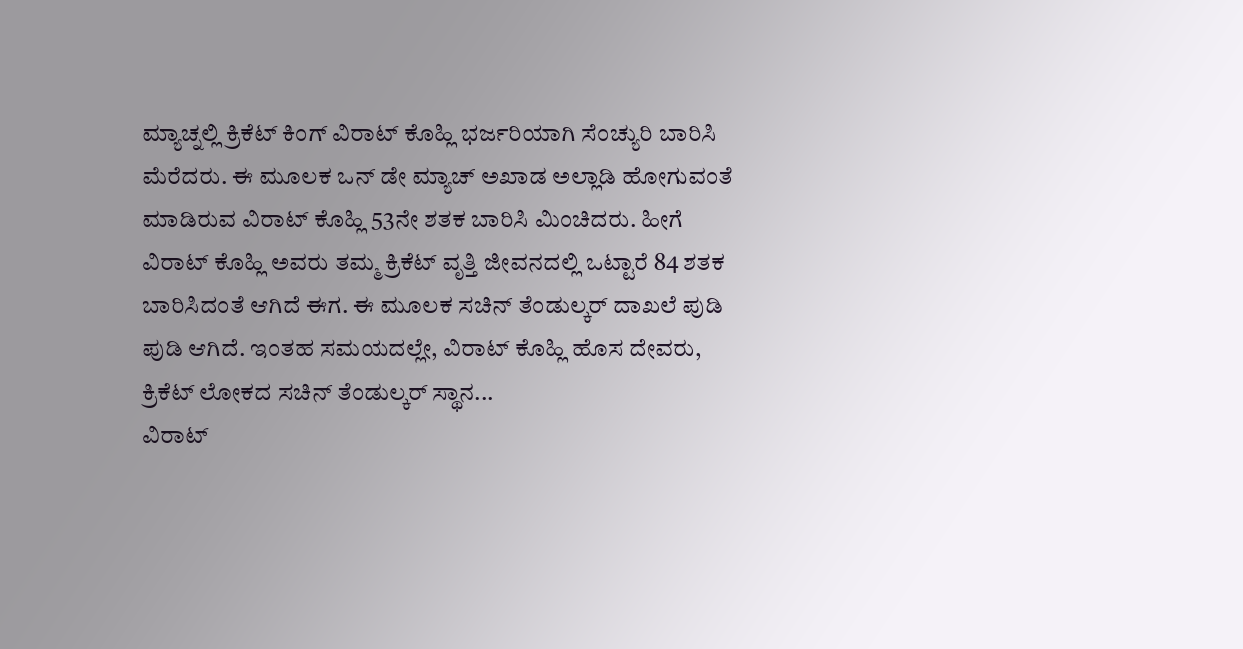ಮ್ಯಾಚ್ನಲ್ಲಿ ಕ್ರಿಕೆಟ್ ಕಿಂಗ್ ವಿರಾಟ್ ಕೊಹ್ಲಿ ಭರ್ಜರಿಯಾಗಿ ಸೆಂಚ್ಯುರಿ ಬಾರಿಸಿ ಮೆರೆದರು. ಈ ಮೂಲಕ ಒನ್ ಡೇ ಮ್ಯಾಚ್ ಅಖಾಡ ಅಲ್ಲಾಡಿ ಹೋಗುವಂತೆ ಮಾಡಿರುವ ವಿರಾಟ್ ಕೊಹ್ಲಿ 53ನೇ ಶತಕ ಬಾರಿಸಿ ಮಿಂಚಿದರು. ಹೀಗೆ ವಿರಾಟ್ ಕೊಹ್ಲಿ ಅವರು ತಮ್ಮ ಕ್ರಿಕೆಟ್ ವೃತ್ತಿ ಜೀವನದಲ್ಲಿ ಒಟ್ಟಾರೆ 84 ಶತಕ ಬಾರಿಸಿದಂತೆ ಆಗಿದೆ ಈಗ. ಈ ಮೂಲಕ ಸಚಿನ್ ತೆಂಡುಲ್ಕರ್ ದಾಖಲೆ ಪುಡಿ ಪುಡಿ ಆಗಿದೆ. ಇಂತಹ ಸಮಯದಲ್ಲೇ, ವಿರಾಟ್ ಕೊಹ್ಲಿ ಹೊಸ ದೇವರು, ಕ್ರಿಕೆಟ್ ಲೋಕದ ಸಚಿನ್ ತೆಂಡುಲ್ಕರ್ ಸ್ಥಾನ...
ವಿರಾಟ್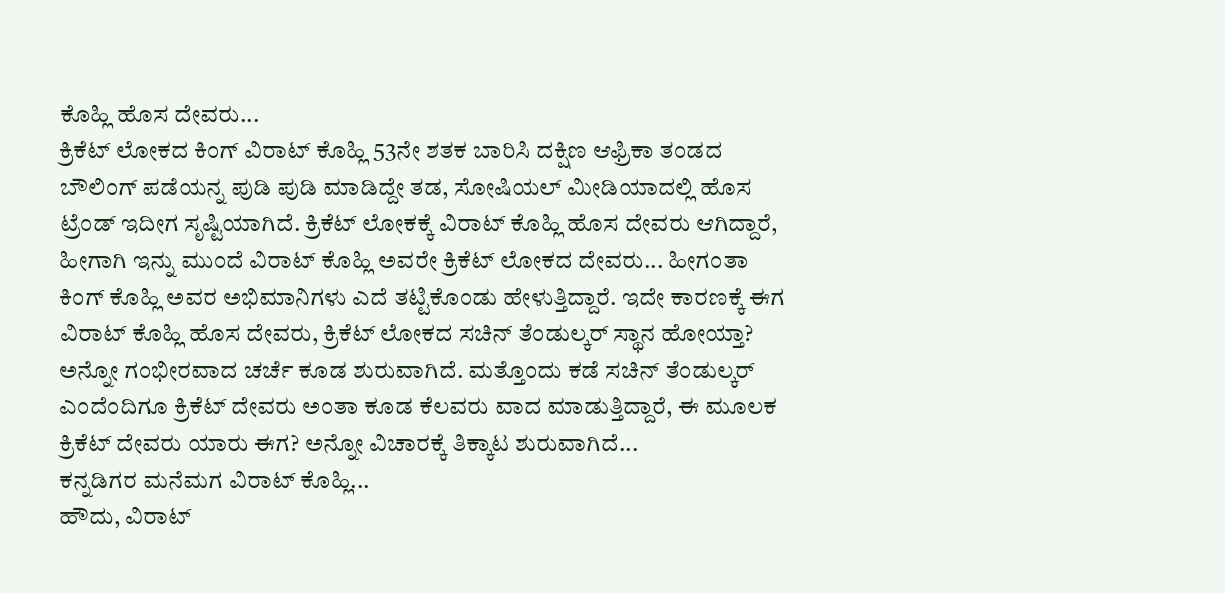ಕೊಹ್ಲಿ ಹೊಸ ದೇವರು...
ಕ್ರಿಕೆಟ್ ಲೋಕದ ಕಿಂಗ್ ವಿರಾಟ್ ಕೊಹ್ಲಿ 53ನೇ ಶತಕ ಬಾರಿಸಿ ದಕ್ಷಿಣ ಆಫ್ರಿಕಾ ತಂಡದ ಬೌಲಿಂಗ್ ಪಡೆಯನ್ನ ಪುಡಿ ಪುಡಿ ಮಾಡಿದ್ದೇ ತಡ, ಸೋಷಿಯಲ್ ಮೀಡಿಯಾದಲ್ಲಿ ಹೊಸ ಟ್ರೆಂಡ್ ಇದೀಗ ಸೃಷ್ಟಿಯಾಗಿದೆ. ಕ್ರಿಕೆಟ್ ಲೋಕಕ್ಕೆ ವಿರಾಟ್ ಕೊಹ್ಲಿ ಹೊಸ ದೇವರು ಆಗಿದ್ದಾರೆ, ಹೀಗಾಗಿ ಇನ್ನು ಮುಂದೆ ವಿರಾಟ್ ಕೊಹ್ಲಿ ಅವರೇ ಕ್ರಿಕೆಟ್ ಲೋಕದ ದೇವರು... ಹೀಗಂತಾ ಕಿಂಗ್ ಕೊಹ್ಲಿ ಅವರ ಅಭಿಮಾನಿಗಳು ಎದೆ ತಟ್ಟಿಕೊಂಡು ಹೇಳುತ್ತಿದ್ದಾರೆ. ಇದೇ ಕಾರಣಕ್ಕೆ ಈಗ ವಿರಾಟ್ ಕೊಹ್ಲಿ ಹೊಸ ದೇವರು, ಕ್ರಿಕೆಟ್ ಲೋಕದ ಸಚಿನ್ ತೆಂಡುಲ್ಕರ್ ಸ್ಥಾನ ಹೋಯ್ತಾ? ಅನ್ನೋ ಗಂಭೀರವಾದ ಚರ್ಚೆ ಕೂಡ ಶುರುವಾಗಿದೆ. ಮತ್ತೊಂದು ಕಡೆ ಸಚಿನ್ ತೆಂಡುಲ್ಕರ್ ಎಂದೆಂದಿಗೂ ಕ್ರಿಕೆಟ್ ದೇವರು ಅಂತಾ ಕೂಡ ಕೆಲವರು ವಾದ ಮಾಡುತ್ತಿದ್ದಾರೆ, ಈ ಮೂಲಕ ಕ್ರಿಕೆಟ್ ದೇವರು ಯಾರು ಈಗ? ಅನ್ನೋ ವಿಚಾರಕ್ಕೆ ತಿಕ್ಕಾಟ ಶುರುವಾಗಿದೆ...
ಕನ್ನಡಿಗರ ಮನೆಮಗ ವಿರಾಟ್ ಕೊಹ್ಲಿ...
ಹೌದು, ವಿರಾಟ್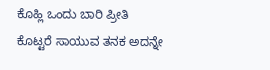ಕೊಹ್ಲಿ ಒಂದು ಬಾರಿ ಪ್ರೀತಿ ಕೊಟ್ಟರೆ ಸಾಯುವ ತನಕ ಅದನ್ನೇ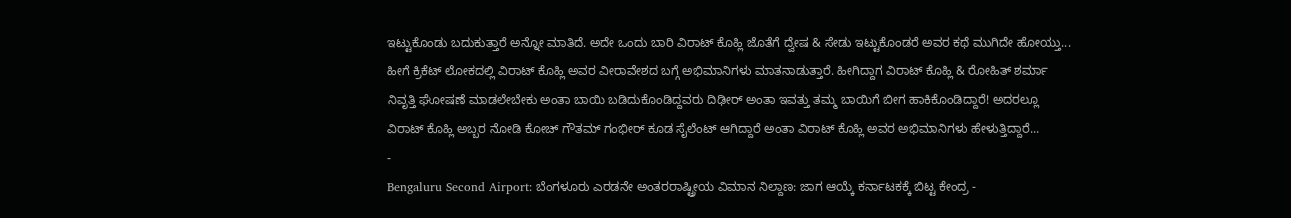ಇಟ್ಟುಕೊಂಡು ಬದುಕುತ್ತಾರೆ ಅನ್ನೋ ಮಾತಿದೆ. ಅದೇ ಒಂದು ಬಾರಿ ವಿರಾಟ್ ಕೊಹ್ಲಿ ಜೊತೆಗೆ ದ್ವೇಷ & ಸೇಡು ಇಟ್ಟುಕೊಂಡರೆ ಅವರ ಕಥೆ ಮುಗಿದೇ ಹೋಯ್ತು... ಹೀಗೆ ಕ್ರಿಕೆಟ್ ಲೋಕದಲ್ಲಿ ವಿರಾಟ್ ಕೊಹ್ಲಿ ಅವರ ವೀರಾವೇಶದ ಬಗ್ಗೆ ಅಭಿಮಾನಿಗಳು ಮಾತನಾಡುತ್ತಾರೆ. ಹೀಗಿದ್ದಾಗ ವಿರಾಟ್ ಕೊಹ್ಲಿ & ರೋಹಿತ್ ಶರ್ಮಾ ನಿವೃತ್ತಿ ಘೋಷಣೆ ಮಾಡಲೇಬೇಕು ಅಂತಾ ಬಾಯಿ ಬಡಿದುಕೊಂಡಿದ್ದವರು ದಿಢೀರ್ ಅಂತಾ ಇವತ್ತು ತಮ್ಮ ಬಾಯಿಗೆ ಬೀಗ ಹಾಕಿಕೊಂಡಿದ್ದಾರೆ! ಅದರಲ್ಲೂ ವಿರಾಟ್ ಕೊಹ್ಲಿ ಅಬ್ಬರ ನೋಡಿ ಕೋಚ್ ಗೌತಮ್ ಗಂಭೀರ್ ಕೂಡ ಸೈಲೆಂಟ್ ಆಗಿದ್ದಾರೆ ಅಂತಾ ವಿರಾಟ್ ಕೊಹ್ಲಿ ಅವರ ಅಭಿಮಾನಿಗಳು ಹೇಳುತ್ತಿದ್ದಾರೆ...
-
Bengaluru Second Airport: ಬೆಂಗಳೂರು ಎರಡನೇ ಅಂತರರಾಷ್ಟ್ರೀಯ ವಿಮಾನ ನಿಲ್ದಾಣ: ಜಾಗ ಆಯ್ಕೆ ಕರ್ನಾಟಕಕ್ಕೆ ಬಿಟ್ಟ ಕೇಂದ್ರ -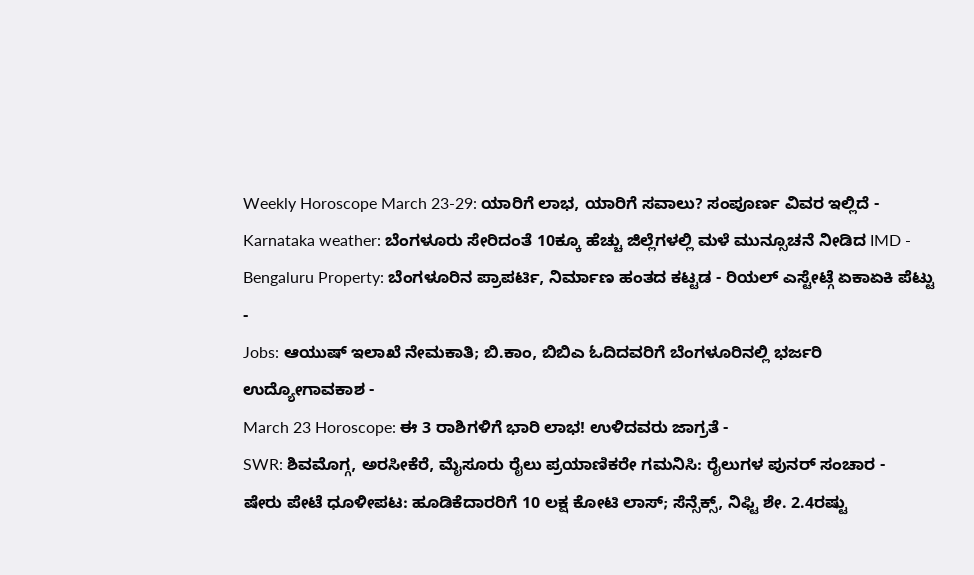Weekly Horoscope March 23-29: ಯಾರಿಗೆ ಲಾಭ, ಯಾರಿಗೆ ಸವಾಲು? ಸಂಪೂರ್ಣ ವಿವರ ಇಲ್ಲಿದೆ -
Karnataka weather: ಬೆಂಗಳೂರು ಸೇರಿದಂತೆ 10ಕ್ಕೂ ಹೆಚ್ಚು ಜಿಲ್ಲೆಗಳಲ್ಲಿ ಮಳೆ ಮುನ್ಸೂಚನೆ ನೀಡಿದ IMD -
Bengaluru Property: ಬೆಂಗಳೂರಿನ ಪ್ರಾಪರ್ಟಿ, ನಿರ್ಮಾಣ ಹಂತದ ಕಟ್ಟಡ - ರಿಯಲ್ ಎಸ್ಟೇಟ್ಗೆ ಏಕಾಏಕಿ ಪೆಟ್ಟು -
Jobs: ಆಯುಷ್ ಇಲಾಖೆ ನೇಮಕಾತಿ; ಬಿ.ಕಾಂ, ಬಿಬಿಎ ಓದಿದವರಿಗೆ ಬೆಂಗಳೂರಿನಲ್ಲಿ ಭರ್ಜರಿ ಉದ್ಯೋಗಾವಕಾಶ -
March 23 Horoscope: ಈ 3 ರಾಶಿಗಳಿಗೆ ಭಾರಿ ಲಾಭ! ಉಳಿದವರು ಜಾಗ್ರತೆ -
SWR: ಶಿವಮೊಗ್ಗ, ಅರಸೀಕೆರೆ, ಮೈಸೂರು ರೈಲು ಪ್ರಯಾಣಿಕರೇ ಗಮನಿಸಿ: ರೈಲುಗಳ ಪುನರ್ ಸಂಚಾರ -
ಷೇರು ಪೇಟೆ ಧೂಳೀಪಟ: ಹೂಡಿಕೆದಾರರಿಗೆ 10 ಲಕ್ಷ ಕೋಟಿ ಲಾಸ್; ಸೆನ್ಸೆಕ್ಸ್, ನಿಫ್ಟಿ ಶೇ. 2.4ರಷ್ಟು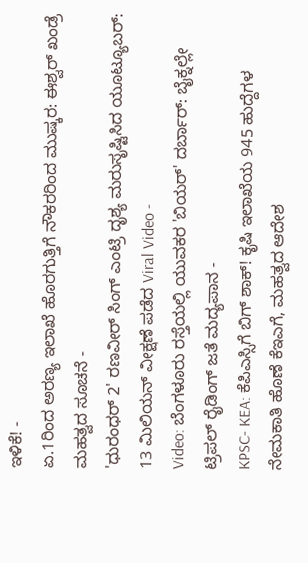ಇಳಿಕೆ! -
ಏ.1ರಿಂದ ಅರಣ್ಯ ಇಲಾಖೆ ಹೊರಗುತ್ತಿಗೆ ನೌಕರರಿಂದ ಮುಷ್ಕರ: ಈಶ್ವರ್ ಖಂಡ್ರೆ ಮಹತ್ವದ ಸೂಚನೆ -
'ಧುರಂಧರ್ 2' ರಣವೀರ್ ಸಿಂಗ್ ಎಂಟ್ರಿ ದೃಶ್ಯ ಮರುಸೃಷ್ಟಿಸಿದ ಯೂಟ್ಯೂಬರ್: 13 ಮಿಲಿಯನ್ ವೀಕ್ಷಣೆ ಪಡೆದ Viral Video -
Video: ಬೆಂಗಳೂರು ರಸ್ತೆಯಲ್ಲಿ ಯುವಕರ 'ಬಿಯರ್' ದರ್ಬಾರ್: ಬೈಕ್ನಲ್ಲೇ ಟ್ರಿಪಲ್ ರೈಡಿಂಗ್ ಜತೆ ಮದ್ಯಪಾನ -
KPSC- KEA: ಕೆಪಿಎಸ್ಸಿಗೆ ಬಿಗ್ ಶಾಕ್! ಕೃಷಿ ಇಲಾಖೆಯ 945 ಹುದ್ದೆಗಳ ನೇಮಕಾತಿ ಹೊಣೆ ಕೆಇಎಗೆ, ಮಹತ್ವದ ಆದೇಶ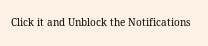Click it and Unblock the Notifications